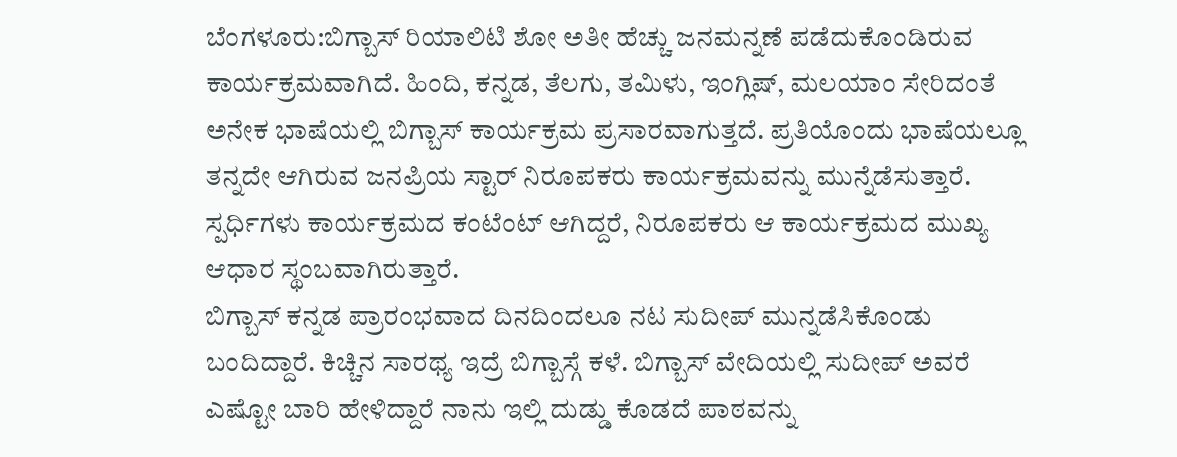ಬೆಂಗಳೂರು:ಬಿಗ್ಬಾಸ್ ರಿಯಾಲಿಟಿ ಶೋ ಅತೀ ಹೆಚ್ಚು ಜನಮನ್ನಣೆ ಪಡೆದುಕೊಂಡಿರುವ ಕಾರ್ಯಕ್ರಮವಾಗಿದೆ. ಹಿಂದಿ, ಕನ್ನಡ, ತೆಲಗು, ತಮಿಳು, ಇಂಗ್ಲಿಷ್, ಮಲಯಾಂ ಸೇರಿದಂತೆ ಅನೇಕ ಭಾಷೆಯಲ್ಲಿ ಬಿಗ್ಬಾಸ್ ಕಾರ್ಯಕ್ರಮ ಪ್ರಸಾರವಾಗುತ್ತದೆ. ಪ್ರತಿಯೊಂದು ಭಾಷೆಯಲ್ಲೂ ತನ್ನದೇ ಆಗಿರುವ ಜನಪ್ರಿಯ ಸ್ಟಾರ್ ನಿರೂಪಕರು ಕಾರ್ಯಕ್ರಮವನ್ನು ಮುನ್ನೆಡೆಸುತ್ತಾರೆ. ಸ್ಪರ್ಧಿಗಳು ಕಾರ್ಯಕ್ರಮದ ಕಂಟೆಂಟ್ ಆಗಿದ್ದರೆ, ನಿರೂಪಕರು ಆ ಕಾರ್ಯಕ್ರಮದ ಮುಖ್ಯ ಆಧಾರ ಸ್ಥಂಬವಾಗಿರುತ್ತಾರೆ.
ಬಿಗ್ಬಾಸ್ ಕನ್ನಡ ಪ್ರಾರಂಭವಾದ ದಿನದಿಂದಲೂ ನಟ ಸುದೀಪ್ ಮುನ್ನಡೆಸಿಕೊಂಡು ಬಂದಿದ್ದಾರೆ. ಕಿಚ್ಚಿನ ಸಾರಥ್ಯ ಇದ್ರೆ ಬಿಗ್ಬಾಸ್ಗೆ ಕಳೆ. ಬಿಗ್ಬಾಸ್ ವೇದಿಯಲ್ಲಿ ಸುದೀಪ್ ಅವರೆ ಎಷ್ಟೋ ಬಾರಿ ಹೇಳಿದ್ದಾರೆ ನಾನು ಇಲ್ಲಿ ದುಡ್ಡು ಕೊಡದೆ ಪಾಠವನ್ನು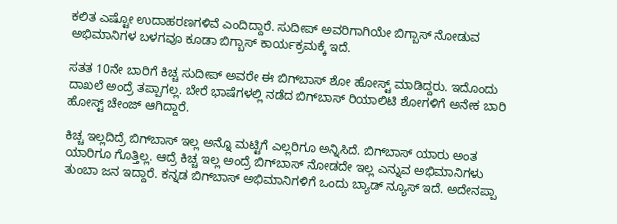ಕಲಿತ ಎಷ್ಟೋ ಉದಾಹರಣಗಳಿವೆ ಎಂದಿದ್ದಾರೆ. ಸುದೀಪ್ ಅವರಿಗಾಗಿಯೇ ಬಿಗ್ಬಾಸ್ ನೋಡುವ ಅಭಿಮಾನಿಗಳ ಬಳಗವೂ ಕೂಡಾ ಬಿಗ್ಬಾಸ್ ಕಾರ್ಯಕ್ರಮಕ್ಕೆ ಇದೆ.

ಸತತ 10ನೇ ಬಾರಿಗೆ ಕಿಚ್ಚ ಸುದೀಪ್‌ ಅವರೇ ಈ ಬಿಗ್‌ಬಾಸ್ ಶೋ ಹೋಸ್ಟ್‌ ಮಾಡಿದ್ದರು. ಇದೊಂದು ದಾಖಲೆ ಅಂದ್ರೆ ತಪ್ಪಾಗಲ್ಲ. ಬೇರೆ ಭಾಷೆಗಳಲ್ಲಿ ನಡೆದ ಬಿಗ್‌ಬಾಸ್‌ ರಿಯಾಲಿಟಿ ಶೋಗಳಿಗೆ ಅನೇಕ ಬಾರಿ ಹೋಸ್ಟ್‌ ಚೇಂಜ್‌ ಆಗಿದ್ದಾರೆ.

ಕಿಚ್ಚ ಇಲ್ಲದಿದ್ರೆ ಬಿಗ್‌‌ಬಾಸ್‌ ಇಲ್ಲ ಅನ್ನೊ ಮಟ್ಟಿಗೆ ಎಲ್ಲರಿಗೂ ಅನ್ನಿಸಿದೆ. ಬಿಗ್‌ಬಾಸ್‌ ಯಾರು ಅಂತ ಯಾರಿಗೂ ಗೊತ್ತಿಲ್ಲ. ಆದ್ರೆ ಕಿಚ್ಚ ಇಲ್ಲ ಅಂದ್ರೆ ಬಿಗ್‌‌ಬಾಸ್‌ ನೋಡದೇ ಇಲ್ಲ ಎನ್ನುವ ಅಭಿಮಾನಿಗಳು ತುಂಬಾ ಜನ ಇದ್ದಾರೆ. ಕನ್ನಡ ಬಿಗ್‌‌ಬಾಸ್‌ ಅಭಿಮಾನಿಗಳಿಗೆ ಒಂದು ಬ್ಯಾಡ್‌ ನ್ಯೂಸ್ ಇದೆ. ಅದೇನಪ್ಪಾ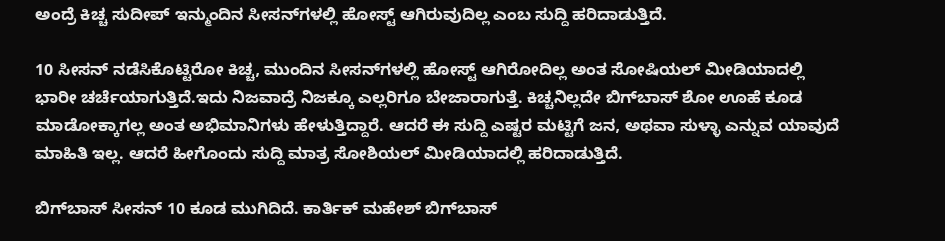ಅಂದ್ರೆ ಕಿಚ್ಚ ಸುದೀಪ್‌ ಇನ್ಮುಂದಿನ ಸೀಸನ್‌ಗಳಲ್ಲಿ ಹೋಸ್ಟ್‌ ಆಗಿರುವುದಿಲ್ಲ ಎಂಬ ಸುದ್ದಿ ಹರಿದಾಡುತ್ತಿದೆ.

10 ಸೀಸನ್‌ ನಡೆಸಿಕೊಟ್ಟಿರೋ ಕಿಚ್ಚ, ಮುಂದಿನ ಸೀಸನ್‌ಗಳಲ್ಲಿ ಹೋಸ್ಟ್‌ ಆಗಿರೋದಿಲ್ಲ ಅಂತ ಸೋಷಿಯಲ್‌ ಮೀಡಿಯಾದಲ್ಲಿ ಭಾರೀ ಚರ್ಚೆಯಾಗುತ್ತಿದೆ.ಇದು ನಿಜವಾದ್ರೆ ನಿಜಕ್ಕೂ ಎಲ್ಲರಿಗೂ ಬೇಜಾರಾಗುತ್ತೆ. ಕಿಚ್ಚನಿಲ್ಲದೇ ಬಿಗ್‌ಬಾಸ್‌ ಶೋ ಊಹೆ ಕೂಡ ಮಾಡೋಕ್ಕಾಗಲ್ಲ ಅಂತ ಅಭಿಮಾನಿಗಳು ಹೇಳುತ್ತಿದ್ದಾರೆ. ಆದರೆ ಈ ಸುದ್ದಿ ಎಷ್ಟರ ಮಟ್ಟಿಗೆ ಜನ, ಅಥವಾ ಸುಳ್ಳಾ ಎನ್ನುವ ಯಾವುದೆ ಮಾಹಿತಿ ಇಲ್ಲ. ಆದರೆ ಹೀಗೊಂದು ಸುದ್ದಿ ಮಾತ್ರ ಸೋಶಿಯಲ್ ಮೀಡಿಯಾದಲ್ಲಿ ಹರಿದಾಡುತ್ತಿದೆ.

ಬಿಗ್‌ಬಾಸ್‌ ಸೀಸನ್ 10 ಕೂಡ ಮುಗಿದಿದೆ. ಕಾರ್ತಿಕ್‌ ಮಹೇಶ್‌ ಬಿಗ್‌ಬಾಸ್‌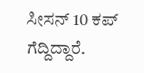ಸೀಸನ್‌ 10 ಕಪ್‌ ಗೆದ್ದಿದ್ದಾರೆ.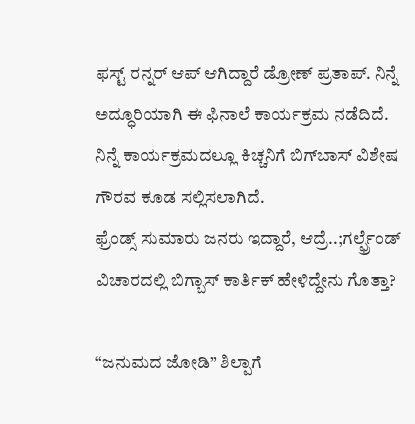ಫಸ್ಟ್‌‌ ರನ್ನರ್‌ ಆಪ್‌ ಆಗಿದ್ದಾರೆ ಡ್ರೋಣ್‌ ಪ್ರತಾಪ್‌. ನಿನ್ನೆ ಅದ್ಧೂರಿಯಾಗಿ ಈ ಫಿನಾಲೆ ಕಾರ್ಯಕ್ರಮ ನಡೆದಿದೆ. ನಿನ್ನೆ ಕಾರ್ಯಕ್ರಮದಲ್ಲೂ ಕಿಚ್ಚನಿಗೆ ಬಿಗ್‌ಬಾಸ್‌ ವಿಶೇಷ ಗೌರವ ಕೂಡ ಸಲ್ಲಿಸಲಾಗಿದೆ.
ಫ್ರೆಂಡ್ಸ್ ಸುಮಾರು ಜನರು ಇದ್ದಾರೆ, ಆದ್ರೆ..;ಗರ್ಲ್ಫ್ರೆಂಡ್ ವಿಚಾರದಲ್ಲಿ ಬಿಗ್ಬಾಸ್ ಕಾರ್ತಿಕ್ ಹೇಳಿದ್ದೇನು ಗೊತ್ತಾ?

“ಜನುಮದ ಜೋಡಿ” ಶಿಲ್ಪಾಗೆ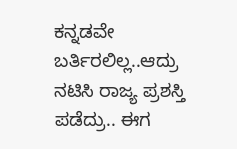ಕನ್ನಡವೇ ಬರ್ತಿರಲಿಲ್ಲ..ಆದ್ರು ನಟಿಸಿ ರಾಜ್ಯ ಪ್ರಶಸ್ತಿ ಪಡೆದ್ರು.. ಈಗ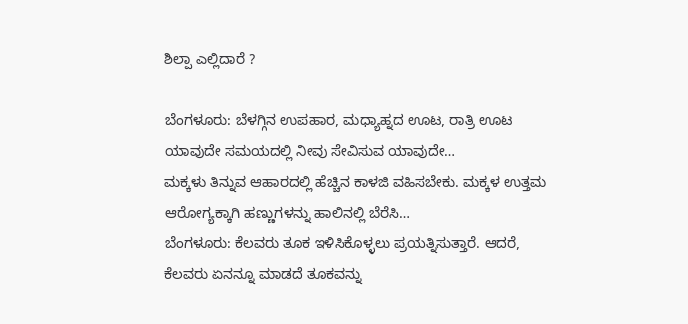ಶಿಲ್ಪಾ ಎಲ್ಲಿದಾರೆ ?

ಬೆಂಗಳೂರು: ಬೆಳಗ್ಗಿನ ಉಪಹಾರ, ಮಧ್ಯಾಹ್ನದ ಊಟ, ರಾತ್ರಿ ಊಟ ಯಾವುದೇ ಸಮಯದಲ್ಲಿ ನೀವು ಸೇವಿಸುವ ಯಾವುದೇ…
ಮಕ್ಕಳು ತಿನ್ನುವ ಆಹಾರದಲ್ಲಿ ಹೆಚ್ಚಿನ ಕಾಳಜಿ ವಹಿಸಬೇಕು. ಮಕ್ಕಳ ಉತ್ತಮ ಆರೋಗ್ಯಕ್ಕಾಗಿ ಹಣ್ಣುಗಳನ್ನು ಹಾಲಿನಲ್ಲಿ ಬೆರೆಸಿ…
ಬೆಂಗಳೂರು: ಕೆಲವರು ತೂಕ ಇಳಿಸಿಕೊಳ್ಳಲು ಪ್ರಯತ್ನಿಸುತ್ತಾರೆ. ಆದರೆ, ಕೆಲವರು ಏನನ್ನೂ ಮಾಡದೆ ತೂಕವನ್ನು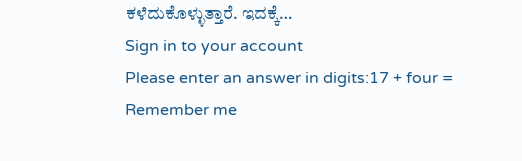ಕಳೆದುಕೊಳ್ಳುತ್ತಾರೆ. ಇದಕ್ಕೆ…
Sign in to your account
Please enter an answer in digits:17 + four =
Remember me